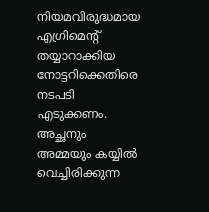നിയമവിരുദ്ധമായ എഗ്രിമെന്‍റ് തയ്യാറാക്കിയ നോട്ടറിക്കെതിരെ നടപടി എടുക്കണം. അച്ഛനും അമ്മയും കയ്യില്‍ വെച്ചിരിക്കുന്ന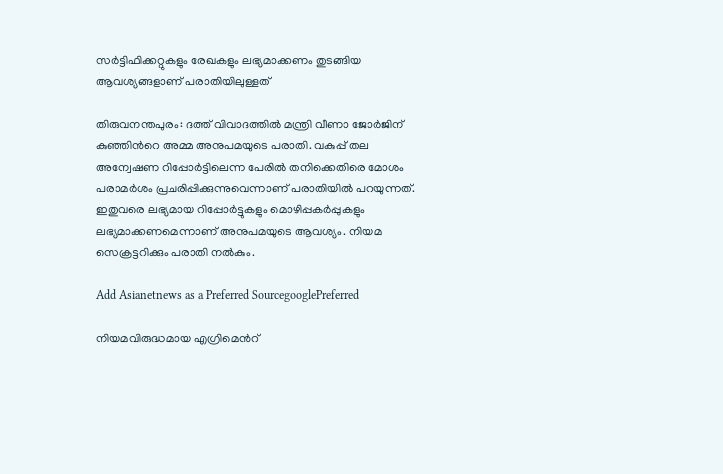സര്‍ട്ടിഫിക്കറ്റുകളും രേഖകളും ലഭ്യമാക്കണം തുടങ്ങിയ ആവശ്യങ്ങളാണ് പരാതിയിലുള്ളത്

തിരുവനന്തപുരം: ദത്ത് വിവാദത്തിൽ മന്ത്രി വീണാ ജോര്‍ജിന് കുഞ്ഞിന്‍റെ അമ്മ അനുപമയുടെ പരാതി. വകുപ്പ് തല അന്വേഷണ റിപ്പോര്‍ട്ടിലെന്ന പേരില്‍ തനിക്കെതിരെ മോശം പരാമര്‍ശം പ്രചരിപ്പിക്കുന്നുവെന്നാണ് പരാതിയിൽ പറയുന്നത്. ഇതുവരെ ലഭ്യമായ റിപ്പോര്‍ട്ടുകളും മൊഴിപ്പകര്‍പ്പുകളും ലഭ്യമാക്കണമെന്നാണ് അനുപമയുടെ ആവശ്യം. നിയമ സെക്രട്ടറിക്കും പരാതി നല്‍കും.

Add Asianetnews as a Preferred SourcegooglePreferred

നിയമവിരുദ്ധമായ എഗ്രിമെന്‍റ്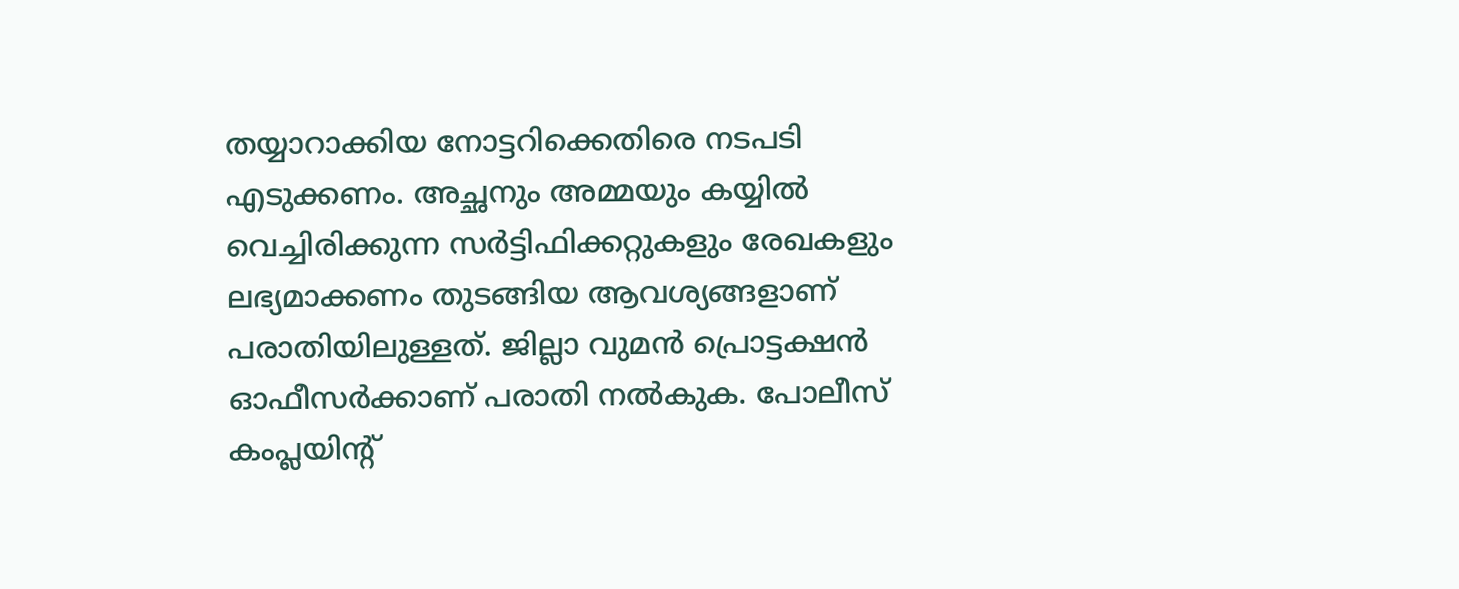തയ്യാറാക്കിയ നോട്ടറിക്കെതിരെ നടപടി എടുക്കണം. അച്ഛനും അമ്മയും കയ്യില്‍ വെച്ചിരിക്കുന്ന സര്‍ട്ടിഫിക്കറ്റുകളും രേഖകളും ലഭ്യമാക്കണം തുടങ്ങിയ ആവശ്യങ്ങളാണ് പരാതിയിലുള്ളത്. ജില്ലാ വുമന്‍ പ്രൊട്ടക്ഷന്‍ ഓഫീസര്‍ക്കാണ് പരാതി നല്‍കുക. പോലീസ് കംപ്ലയിന്‍റ്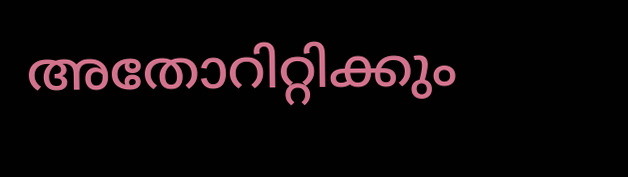അതോറിറ്റിക്കും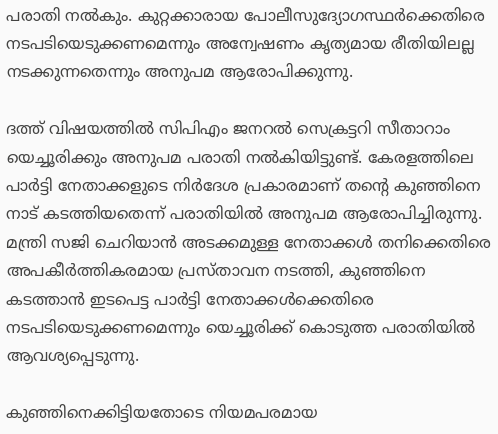പരാതി നല്‍കും. കുറ്റക്കാരായ പോലീസുദ്യോഗസ്ഥര്‍ക്കെതിരെ നടപടിയെടുക്കണമെന്നും അന്വേഷണം കൃത്യമായ രീതിയിലല്ല നടക്കുന്നതെന്നും അനുപമ ആരോപിക്കുന്നു.

ദത്ത് വിഷയത്തിൽ സിപിഎം ജനറല്‍ സെക്രട്ടറി സീതാറാം യെച്ചൂരിക്കും അനുപമ പരാതി നല്‍കിയിട്ടുണ്ട്. കേരളത്തിലെ പാര്‍ട്ടി നേതാക്കളുടെ നിര്‍ദേശ പ്രകാരമാണ് തന്‍റെ കുഞ്ഞിനെ നാട് കടത്തിയതെന്ന് പരാതിയില്‍ അനുപമ ആരോപിച്ചിരുന്നു. മന്ത്രി സജി ചെറിയാന്‍ അടക്കമുള്ള നേതാക്കള്‍ തനിക്കെതിരെ അപകീര്‍ത്തികരമായ പ്രസ്താവന നടത്തി, കുഞ്ഞിനെ കടത്താന്‍ ഇടപെട്ട പാര്‍ട്ടി നേതാക്കള്‍ക്കെതിരെ നടപടിയെടുക്കണമെന്നും യെച്ചൂരിക്ക് കൊടുത്ത പരാതിയില്‍ ആവശ്യപ്പെടുന്നു.

കുഞ്ഞിനെക്കിട്ടിയതോടെ നിയമപരമായ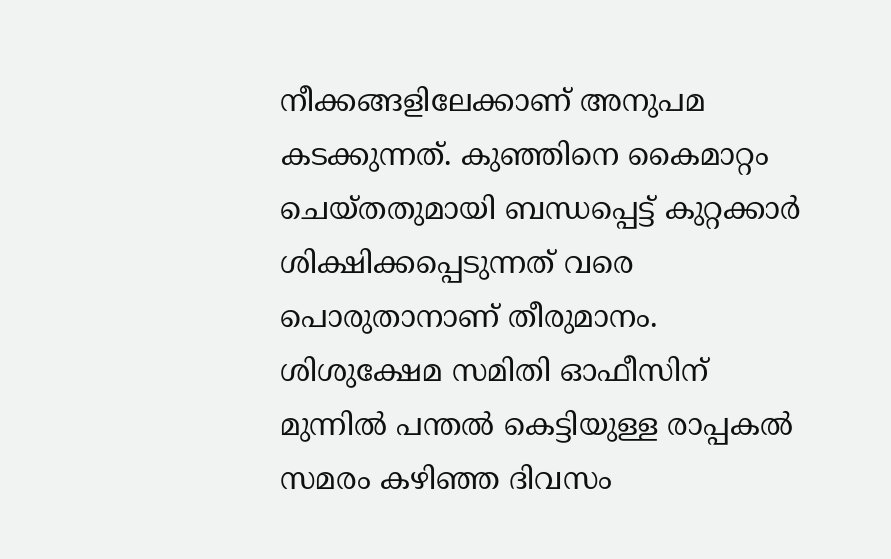നീക്കങ്ങളിലേക്കാണ് അനുപമ കടക്കുന്നത്. കുഞ്ഞിനെ കൈമാറ്റം ചെയ്തതുമായി ബന്ധപ്പെട്ട് കുറ്റക്കാർ ശിക്ഷിക്കപ്പെടുന്നത് വരെ പൊരുതാനാണ് തീരുമാനം. ശിശുക്ഷേമ സമിതി ഓഫീസിന് മുന്നിൽ പന്തൽ കെട്ടിയുള്ള രാപ്പകൽ സമരം കഴിഞ്ഞ ദിവസം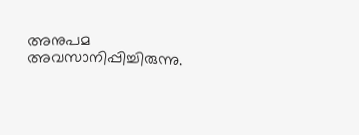അനുപമ അവസാനിപ്പിച്ചിരുന്നു.